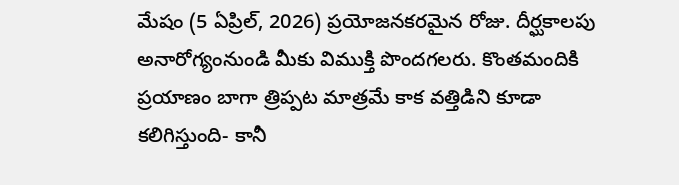మేషం (5 ఏప్రిల్, 2026) ప్రయోజనకరమైన రోజు. దీర్ఘకాలపు అనారోగ్యంనుండి మీకు విముక్తి పొందగలరు. కొంతమందికి ప్రయాణం బాగా త్రిప్పట మాత్రమే కాక వత్తిడిని కూడా కలిగిస్తుంది- కానీ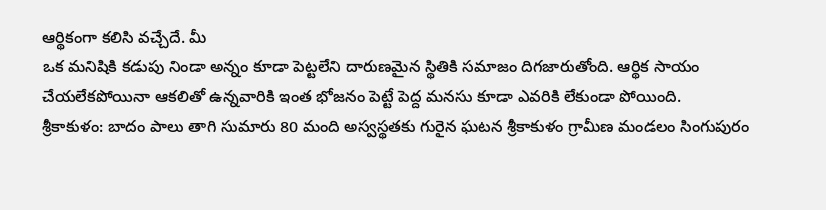ఆర్థికంగా కలిసి వచ్చేదే. మీ
ఒక మనిషికి కడుపు నిండా అన్నం కూడా పెట్టలేని దారుణమైన స్థితికి సమాజం దిగజారుతోంది. ఆర్థిక సాయం చేయలేకపోయినా ఆకలితో ఉన్నవారికి ఇంత భోజనం పెట్టే పెద్ద మనసు కూడా ఎవరికి లేకుండా పోయింది.
శ్రీకాకుళం: బాదం పాలు తాగి సుమారు 80 మంది అస్వస్థతకు గురైన ఘటన శ్రీకాకుళం గ్రామీణ మండలం సింగుపురం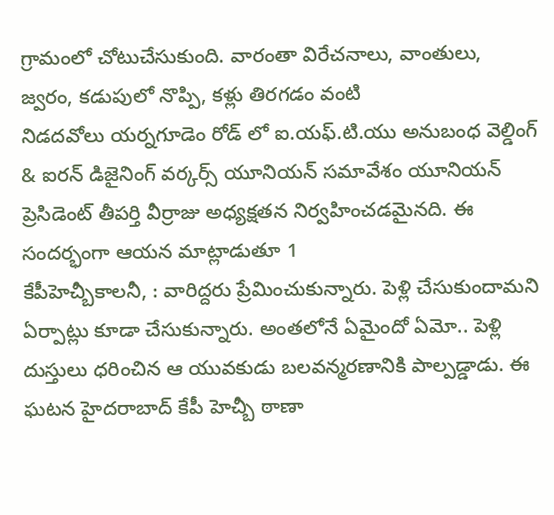గ్రామంలో చోటుచేసుకుంది. వారంతా విరేచనాలు, వాంతులు, జ్వరం, కడుపులో నొప్పి, కళ్లు తిరగడం వంటి
నిడదవోలు యర్నగూడెం రోడ్ లో ఐ.యఫ్.టి.యు అనుబంధ వెల్డింగ్ & ఐరన్ డిజైనింగ్ వర్కర్స్ యూనియన్ సమావేశం యూనియన్ ప్రెసిడెంట్ తీపర్తి వీర్రాజు అధ్యక్షతన నిర్వహించడమైనది. ఈ సందర్భంగా ఆయన మాట్లాడుతూ 1
కేపీహెచ్బీకాలనీ, : వారిద్దరు ప్రేమించుకున్నారు. పెళ్లి చేసుకుందామని ఏర్పాట్లు కూడా చేసుకున్నారు. అంతలోనే ఏమైందో ఏమో.. పెళ్లి దుస్తులు ధరించిన ఆ యువకుడు బలవన్మరణానికి పాల్పడ్డాడు. ఈ ఘటన హైదరాబాద్ కేపీ హెచ్బీ ఠాణా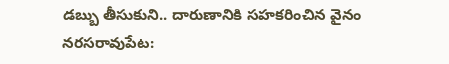డబ్బు తీసుకుని.. దారుణానికి సహకరించిన వైనం నరసరావుపేట: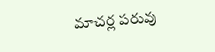మాచర్ల పరువు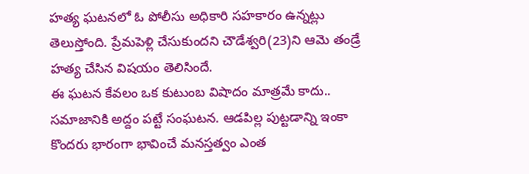హత్య ఘటనలో ఓ పోలీసు అధికారి సహకారం ఉన్నట్లు తెలుస్తోంది. ప్రేమపెళ్లి చేసుకుందని చౌడేశ్వరి(23)ని ఆమె తండ్రే హత్య చేసిన విషయం తెలిసిందే.
ఈ ఘటన కేవలం ఒక కుటుంబ విషాదం మాత్రమే కాదు.. సమాజానికి అద్దం పట్టే సంఘటన. ఆడపిల్ల పుట్టడాన్ని ఇంకా కొందరు భారంగా భావించే మనస్తత్వం ఎంత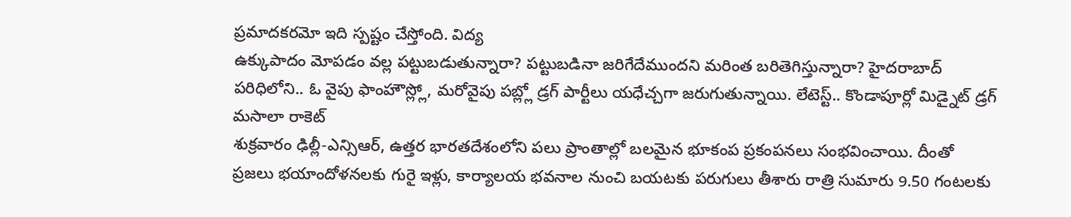ప్రమాదకరమో ఇది స్పష్టం చేస్తోంది. విద్య
ఉక్కుపాదం మోపడం వల్ల పట్టుబడుతున్నారా? పట్టుబడినా జరిగేదేముందని మరింత బరితెగిస్తున్నారా? హైదరాబాద్ పరిధిలోని.. ఓ వైపు ఫాంహౌస్ల్లో, మరోవైపు పబ్ల్లో డ్రగ్ పార్టీలు యధేచ్చగా జరుగుతున్నాయి. లేటెస్ట్.. కొండాపూర్లో మిడ్నైట్ డ్రగ్ మసాలా రాకెట్
శుక్రవారం ఢిల్లీ-ఎన్సిఆర్, ఉత్తర భారతదేశంలోని పలు ప్రాంతాల్లో బలమైన భూకంప ప్రకంపనలు సంభవించాయి. దీంతో ప్రజలు భయాందోళనలకు గురై ఇళ్లు, కార్యాలయ భవనాల నుంచి బయటకు పరుగులు తీశారు రాత్రి సుమారు 9.50 గంటలకు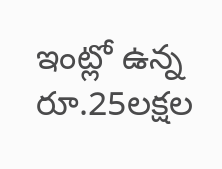ఇంట్లో ఉన్న రూ.25లక్షల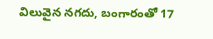విలువైన నగదు, బంగారంతో 17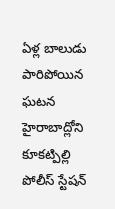ఏళ్ల బాలుడు పారిపోయిన ఘటన హైరాబాద్లోని కూకట్పిల్లి పోలీస్ స్టేషన్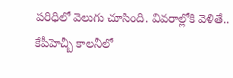పరిధిలో వెలుగు చూసింది. వివరాల్లోకి వెళితే.. కేపీహెచ్బీ కాలనీలో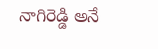నాగిరెడ్డి అనే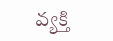వ్యక్తి